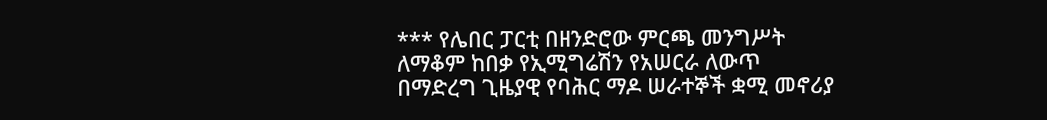*** የሌበር ፓርቲ በዘንድሮው ምርጫ መንግሥት ለማቆም ከበቃ የኢሚግሬሽን የአሠርራ ለውጥ በማድረግ ጊዜያዊ የባሕር ማዶ ሠራተኞች ቋሚ መኖሪያ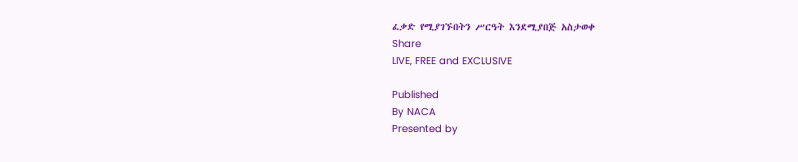ፈቃድ የሚያገኙበትን ሥርዓት እንደሚያበጅ አስታወቀ
Share
LIVE, FREE and EXCLUSIVE

Published
By NACA
Presented by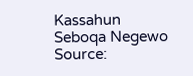Kassahun Seboqa Negewo
Source: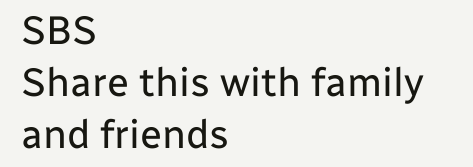SBS
Share this with family and friends